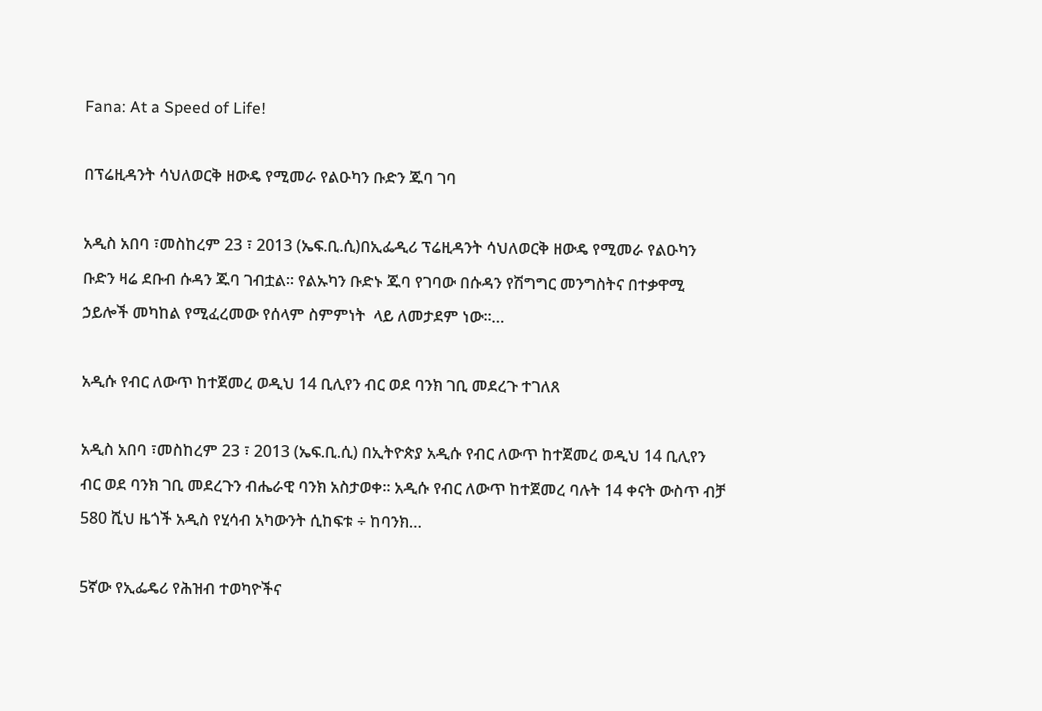Fana: At a Speed of Life!

በፕሬዚዳንት ሳህለወርቅ ዘውዴ የሚመራ የልዑካን ቡድን ጁባ ገባ

አዲስ አበባ ፣መስከረም 23 ፣ 2013 (ኤፍ.ቢ.ሲ)በኢፌዲሪ ፕሬዚዳንት ሳህለወርቅ ዘውዴ የሚመራ የልዑካን ቡድን ዛሬ ደቡብ ሱዳን ጁባ ገብቷል። የልኡካን ቡድኑ ጁባ የገባው በሱዳን የሽግግር መንግስትና በተቃዋሚ ኃይሎች መካከል የሚፈረመው የሰላም ስምምነት  ላይ ለመታደም ነው።…

አዲሱ የብር ለውጥ ከተጀመረ ወዲህ 14 ቢሊየን ብር ወደ ባንክ ገቢ መደረጉ ተገለጸ

አዲስ አበባ ፣መስከረም 23 ፣ 2013 (ኤፍ.ቢ.ሲ) በኢትዮጵያ አዲሱ የብር ለውጥ ከተጀመረ ወዲህ 14 ቢሊየን ብር ወደ ባንክ ገቢ መደረጉን ብሔራዊ ባንክ አስታወቀ። አዲሱ የብር ለውጥ ከተጀመረ ባሉት 14 ቀናት ውስጥ ብቻ 580 ሺህ ዜጎች አዲስ የሂሳብ አካውንት ሲከፍቱ ÷ ከባንክ…

5ኛው የኢፌዴሪ የሕዝብ ተወካዮችና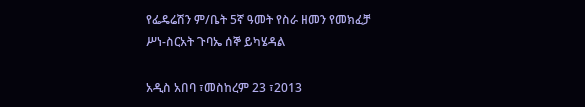የፌዴሬሽን ም/ቤት 5ኛ ዓመት የስራ ዘመን የመክፈቻ ሥነ-ስርአት ጉባኤ ሰኞ ይካሄዳል

አዲስ አበባ ፣መስከረም 23 ፣2013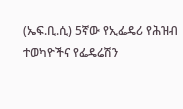(ኤፍ.ቢ.ሲ) 5ኛው የኢፌዴሪ የሕዝብ ተወካዮችና የፌዴሬሽን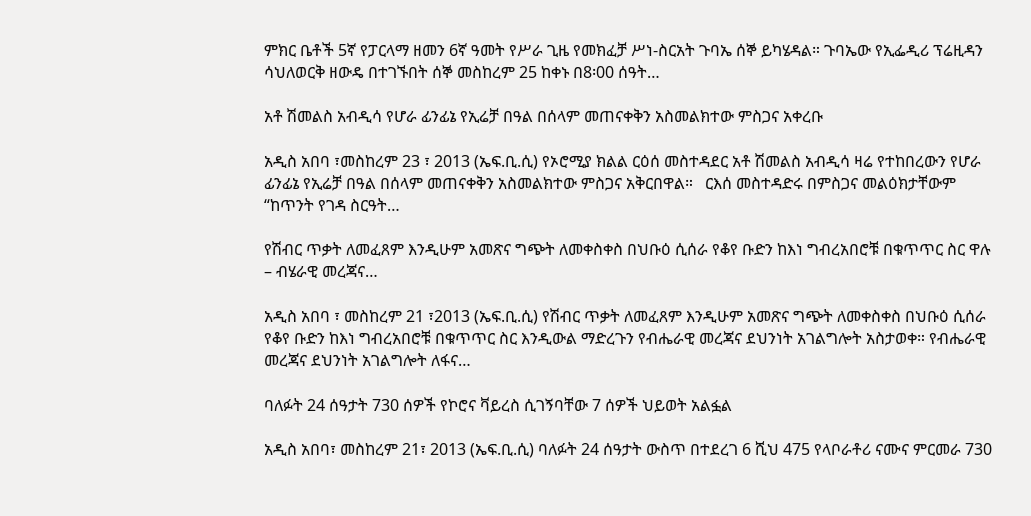ምክር ቤቶች 5ኛ የፓርላማ ዘመን 6ኛ ዓመት የሥራ ጊዜ የመክፈቻ ሥነ-ስርአት ጉባኤ ሰኞ ይካሄዳል። ጉባኤው የኢፌዲሪ ፕሬዚዳን ሳህለወርቅ ዘውዴ በተገኙበት ሰኞ መስከረም 25 ከቀኑ በ8፡00 ሰዓት…

አቶ ሽመልስ አብዲሳ የሆራ ፊንፊኔ የኢሬቻ በዓል በሰላም መጠናቀቅን አስመልክተው ምስጋና አቀረቡ

አዲስ አበባ ፣መስከረም 23 ፣ 2013 (ኤፍ.ቢ.ሲ) የኦሮሚያ ክልል ርዕሰ መስተዳደር አቶ ሽመልስ አብዲሳ ዛሬ የተከበረውን የሆራ ፊንፊኔ የኢሬቻ በዓል በሰላም መጠናቀቅን አስመልክተው ምስጋና አቅርበዋል።   ርእሰ መስተዳድሩ በምስጋና መልዕክታቸውም “ከጥንት የገዳ ስርዓት…

የሽብር ጥቃት ለመፈጸም እንዲሁም አመጽና ግጭት ለመቀስቀስ በህቡዕ ሲሰራ የቆየ ቡድን ከእነ ግብረአበሮቹ በቁጥጥር ስር ዋሉ – ብሄራዊ መረጃና…

አዲስ አበባ ፣ መስከረም 21 ፣2013 (ኤፍ.ቢ.ሲ) የሽብር ጥቃት ለመፈጸም እንዲሁም አመጽና ግጭት ለመቀስቀስ በህቡዕ ሲሰራ የቆየ ቡድን ከእነ ግብረአበሮቹ በቁጥጥር ስር እንዲውል ማድረጉን የብሔራዊ መረጃና ደህንነት አገልግሎት አስታወቀ። የብሔራዊ መረጃና ደህንነት አገልግሎት ለፋና…

ባለፉት 24 ሰዓታት 730 ሰዎች የኮሮና ቫይረስ ሲገኝባቸው 7 ሰዎች ህይወት አልፏል

አዲስ አበባ፣ መስከረም 21፣ 2013 (ኤፍ.ቢ.ሲ) ባለፉት 24 ሰዓታት ውስጥ በተደረገ 6 ሺህ 475 የላቦራቶሪ ናሙና ምርመራ 730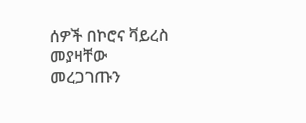ሰዎች በኮሮና ቫይረስ መያዛቸው መረጋገጡን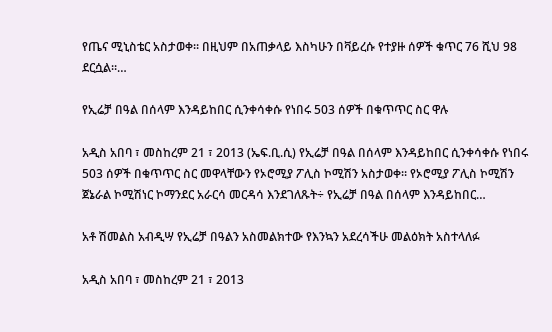የጤና ሚኒስቴር አስታወቀ። በዚህም በአጠቃላይ እስካሁን በቫይረሱ የተያዙ ሰዎች ቁጥር 76 ሺህ 98 ደርሷል።…

የኢሬቻ በዓል በሰላም እንዳይከበር ሲንቀሳቀሱ የነበሩ 503 ሰዎች በቁጥጥር ስር ዋሉ

አዲስ አበባ ፣ መስከረም 21 ፣ 2013 (ኤፍ.ቢ.ሲ) የኢሬቻ በዓል በሰላም እንዳይከበር ሲንቀሳቀሱ የነበሩ 503 ሰዎች በቁጥጥር ስር መዋላቸውን የኦሮሚያ ፖሊስ ኮሚሽን አስታወቀ። የኦሮሚያ ፖሊስ ኮሚሽን ጀኔራል ኮሚሽነር ኮማንደር አራርሳ መርዳሳ እንደገለጹት÷ የኢሬቻ በዓል በሰላም እንዳይከበር…

አቶ ሽመልስ አብዲሣ የኢሬቻ በዓልን አስመልክተው የእንኳን አደረሳችሁ መልዕክት አስተላለፉ

አዲስ አበባ ፣ መስከረም 21 ፣ 2013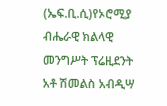(ኤፍ.ቢ.ሲ)የኦሮሚያ ብሔራዊ ክልላዊ መንግሥት ፕሬዚደንት አቶ ሽመልስ አብዲሣ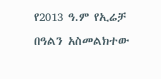የ2013 ዓ.ም የኢሬቻ በዓልን አስመልክተው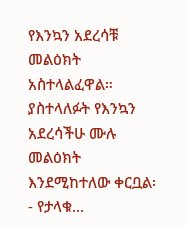የእንኳን አደረሳቹ መልዕክት አስተላልፈዋል። ያስተላለፉት የእንኳን አደረሳችሁ ሙሉ መልዕክት እንደሚከተለው ቀርቧል፡- የታላቁ…